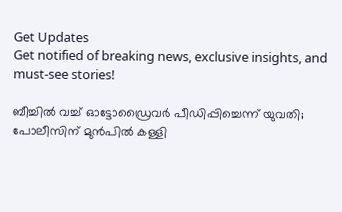Get Updates
Get notified of breaking news, exclusive insights, and must-see stories!

ബീച്ചിൽ വച്ച് ഓട്ടോഡ്രൈവർ പീഡിപ്പിച്ചെന്ന് യുവതി; പോലീസിന് മുൻപിൽ കള്ളി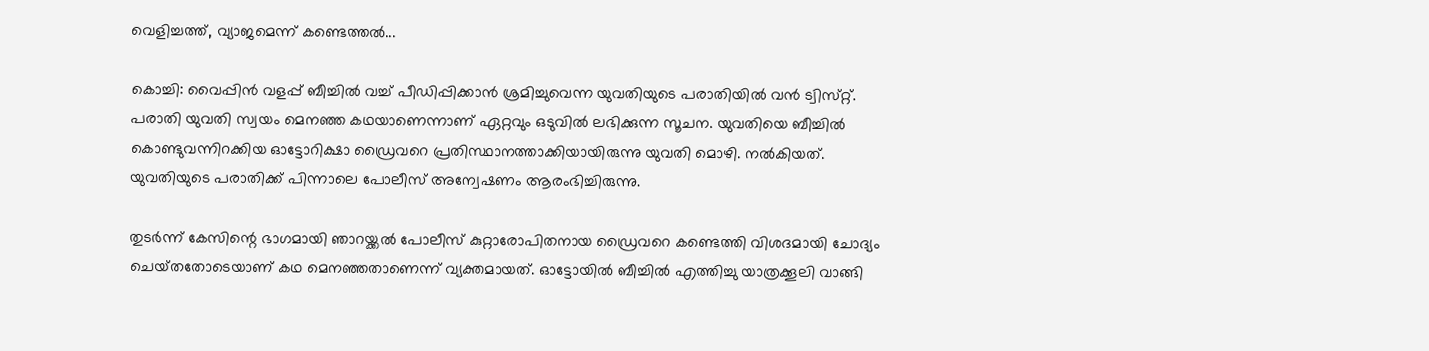വെളിച്ചത്ത്, വ്യാജമെന്ന് കണ്ടെത്തൽ...

കൊച്ചി: വൈപ്പിൻ വളപ്പ് ബീച്ചിൽ വച്ച് പീഡിപ്പിക്കാൻ ശ്രമിച്ചുവെന്ന യുവതിയുടെ പരാതിയിൽ വൻ ട്വിസ്‌റ്റ്. പരാതി യുവതി സ്വയം മെനഞ്ഞ കഥയാണെന്നാണ് ഏറ്റവും ഒടുവിൽ ലഭിക്കുന്ന സൂചന. യുവതിയെ ബീച്ചിൽ കൊണ്ടുവന്നിറക്കിയ ഓട്ടോറിക്ഷാ ഡ്രൈവറെ പ്രതിസ്ഥാനത്താക്കിയായിരുന്നു യുവതി മൊഴി. നൽകിയത്. യുവതിയുടെ പരാതിക്ക് പിന്നാലെ പോലീസ് അന്വേഷണം ആരംഭിച്ചിരുന്നു.

തുടർന്ന് കേസിന്റെ ഭാഗമായി ഞാറയ്ക്കൽ പോലീസ് കുറ്റാരോപിതനായ ഡ്രൈവറെ കണ്ടെത്തി വിശദമായി ചോദ്യം ചെയ്‌തതോടെയാണ് കഥ മെനഞ്ഞതാണെന്ന് വ്യക്തമായത്. ഓട്ടോയിൽ ബീച്ചിൽ എത്തിച്ചു യാത്രക്കൂലി വാങ്ങി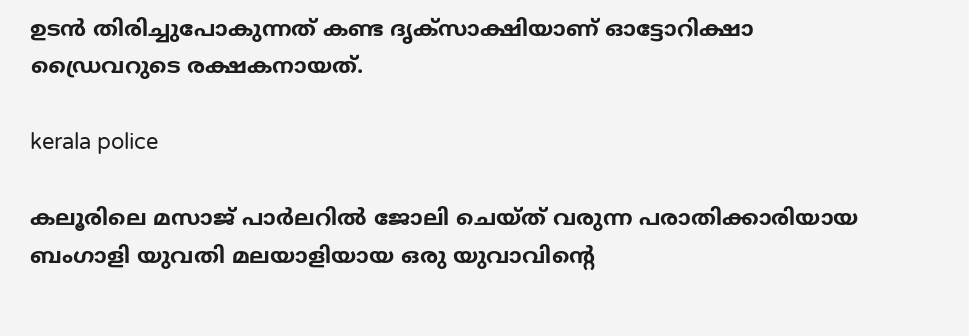ഉടൻ തിരിച്ചുപോകുന്നത് കണ്ട ദൃക്‌സാക്ഷിയാണ് ഓട്ടോറിക്ഷാ ഡ്രൈവറുടെ രക്ഷകനായത്.

kerala police

കലൂരിലെ മസാജ് പാർലറിൽ ജോലി ചെയ്‌ത്‌ വരുന്ന പരാതിക്കാരിയായ ബംഗാളി യുവതി മലയാളിയായ ഒരു യുവാവിന്റെ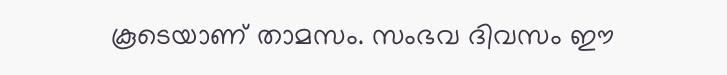കൂടെയാണ് താമസം. സംഭവ ദിവസം ഈ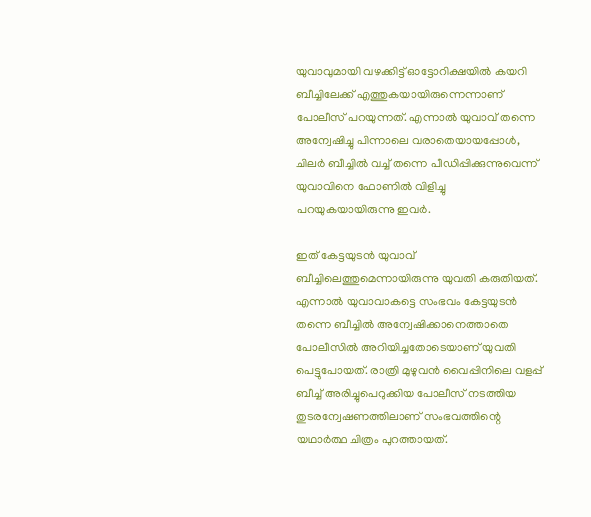യുവാവുമായി വഴക്കിട്ട് ഓട്ടോറിക്ഷയിൽ കയറി ബീച്ചിലേക്ക് എത്തുകയായിരുന്നെന്നാണ് പോലീസ് പറയുന്നത്. എന്നാൽ യുവാവ് തന്നെ അന്വേഷിച്ചു പിന്നാലെ വരാതെയായപ്പോൾ, ചിലർ ബീച്ചിൽ വച്ച് തന്നെ പീഡിപ്പിക്കുന്നുവെന്ന് യുവാവിനെ ഫോണിൽ വിളിച്ചു പറയുകയായിരുന്നു ഇവർ.

ഇത് കേട്ടയുടൻ യുവാവ് ബീച്ചിലെത്തുമെന്നായിരുന്നു യുവതി കരുതിയത്. എന്നാൽ യുവാവാകട്ടെ സംഭവം കേട്ടയുടൻ തന്നെ ബീച്ചിൽ അന്വേഷിക്കാനെത്താതെ പോലീസിൽ അറിയിച്ചതോടെയാണ് യുവതി പെട്ടുപോയത്. രാത്രി മുഴുവൻ വൈപ്പിനിലെ വളപ്പ് ബീച്ച് അരിച്ചുപെറുക്കിയ പോലീസ് നടത്തിയ തുടരന്വേഷണത്തിലാണ് സംഭവത്തിന്റെ യഥാർത്ഥ ചിത്രം പുറത്തായത്.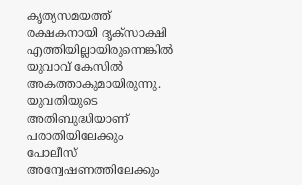കൃത്യസമയത്ത് രക്ഷകനായി ദൃക്‌സാക്ഷി എത്തിയില്ലായിരുന്നെങ്കിൽ യുവാവ് കേസിൽ അകത്താകുമായിരുന്നു. യുവതിയുടെ അതിബുദ്ധിയാണ് പരാതിയിലേക്കും പോലീസ് അന്വേഷണത്തിലേക്കും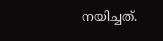നയിച്ചത്.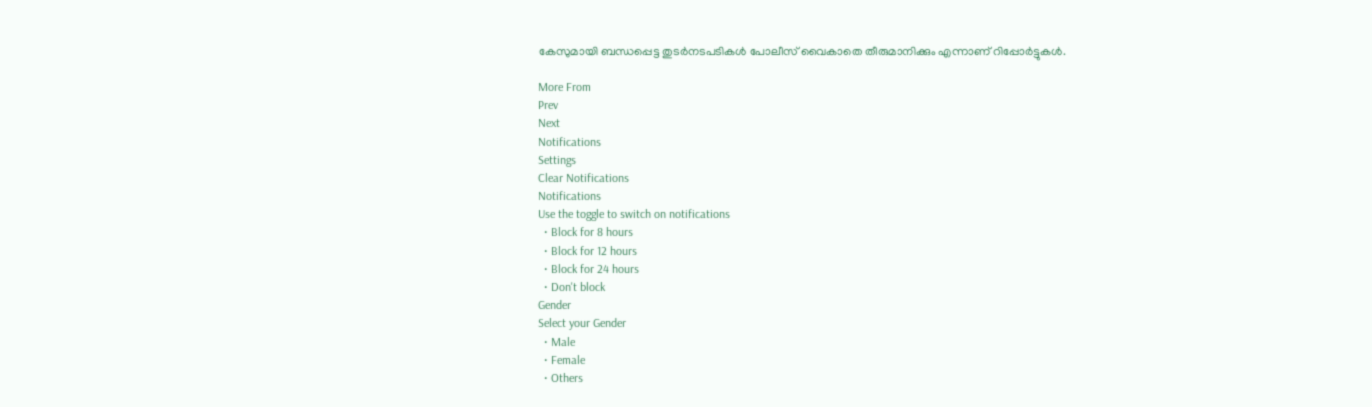കേസുമായി ബന്ധപ്പെട്ട തുടർനടപടികൾ പോലീസ് വൈകാതെ തീരുമാനിക്കും എന്നാണ് റിപ്പോർട്ടുകൾ.

More From
Prev
Next
Notifications
Settings
Clear Notifications
Notifications
Use the toggle to switch on notifications
  • Block for 8 hours
  • Block for 12 hours
  • Block for 24 hours
  • Don't block
Gender
Select your Gender
  • Male
  • Female
  • Others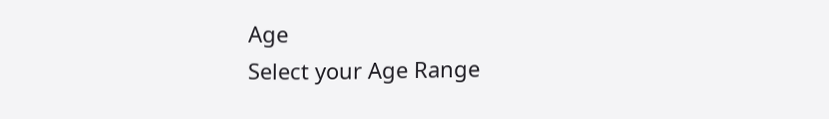Age
Select your Age Range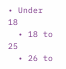• Under 18
  • 18 to 25
  • 26 to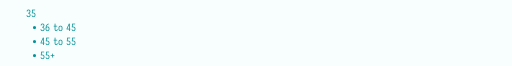35
  • 36 to 45
  • 45 to 55
  • 55+